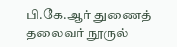பி.கே.ஆர் துணைத் தலைவர் நூருல்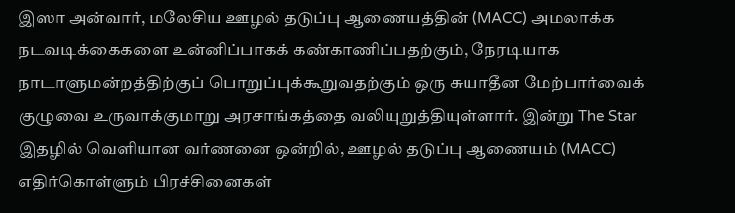இஸா அன்வார், மலேசிய ஊழல் தடுப்பு ஆணையத்தின் (MACC) அமலாக்க நடவடிக்கைகளை உன்னிப்பாகக் கண்காணிப்பதற்கும், நேரடியாக நாடாளுமன்றத்திற்குப் பொறுப்புக்கூறுவதற்கும் ஒரு சுயாதீன மேற்பார்வைக் குழுவை உருவாக்குமாறு அரசாங்கத்தை வலியுறுத்தியுள்ளார். இன்று The Star இதழில் வெளியான வர்ணனை ஒன்றில், ஊழல் தடுப்பு ஆணையம் (MACC) எதிர்கொள்ளும் பிரச்சினைகள்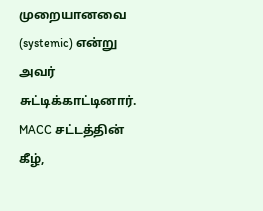முறையானவை (systemic) என்று அவர் சுட்டிக்காட்டினார். MACC சட்டத்தின் கீழ்,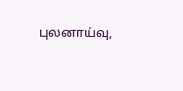புலனாய்வு,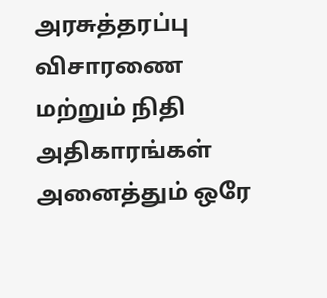அரசுத்தரப்பு விசாரணை மற்றும் நிதி அதிகாரங்கள் அனைத்தும் ஒரே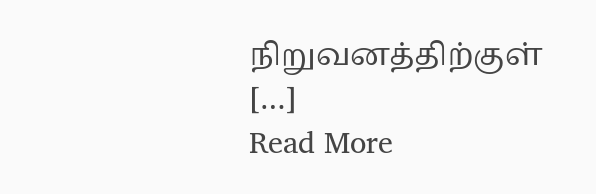நிறுவனத்திற்குள் […]
Read More